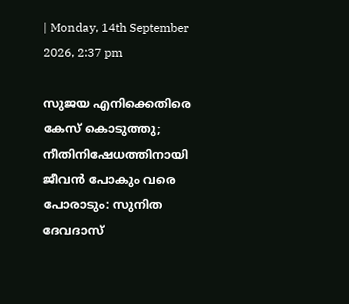| Monday, 14th September 2026, 2:37 pm

സുജയ എനിക്കെതിരെ കേസ് കൊടുത്തു; നീതിനിഷേധത്തിനായി ജീവന്‍ പോകും വരെ പോരാടും: സുനിത ദേവദാസ്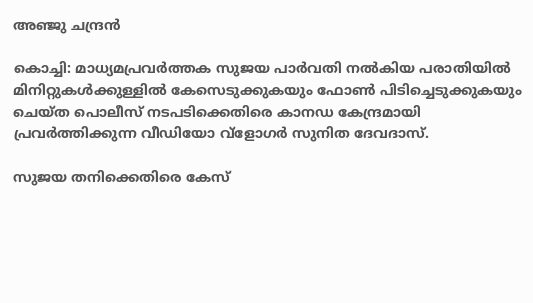അഞ്ജു ചന്ദ്രന്‍

കൊച്ചി: മാധ്യമപ്രവര്‍ത്തക സുജയ പാര്‍വതി നല്‍കിയ പരാതിയില്‍ മിനിറ്റുകള്‍ക്കുള്ളില്‍ കേസെടുക്കുകയും ഫോണ്‍ പിടിച്ചെടുക്കുകയും ചെയ്ത പൊലീസ് നടപടിക്കെതിരെ കാനഡ കേന്ദ്രമായി പ്രവര്‍ത്തിക്കുന്ന വീഡിയോ വ്‌ളോഗര്‍ സുനിത ദേവദാസ്.

സുജയ തനിക്കെതിരെ കേസ്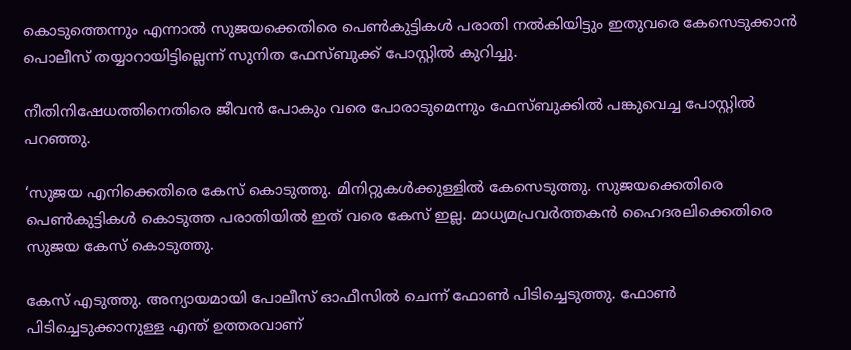കൊടുത്തെന്നും എന്നാല്‍ സുജയക്കെതിരെ പെണ്‍കുട്ടികള്‍ പരാതി നല്‍കിയിട്ടും ഇതുവരെ കേസെടുക്കാന്‍ പൊലീസ് തയ്യാറായിട്ടില്ലെന്ന് സുനിത ഫേസ്ബുക്ക് പോസ്റ്റില്‍ കുറിച്ചു.

നീതിനിഷേധത്തിനെതിരെ ജീവന്‍ പോകും വരെ പോരാടുമെന്നും ഫേസ്ബുക്കില്‍ പങ്കുവെച്ച പോസ്റ്റില്‍ പറഞ്ഞു.

‘സുജയ എനിക്കെതിരെ കേസ് കൊടുത്തു. മിനിറ്റുകള്‍ക്കുള്ളില്‍ കേസെടുത്തു. സുജയക്കെതിരെ പെണ്‍കുട്ടികള്‍ കൊടുത്ത പരാതിയില്‍ ഇത് വരെ കേസ് ഇല്ല. മാധ്യമപ്രവര്‍ത്തകന്‍ ഹൈദരലിക്കെതിരെ സുജയ കേസ് കൊടുത്തു.

കേസ് എടുത്തു. അന്യായമായി പോലീസ് ഓഫീസില്‍ ചെന്ന് ഫോണ്‍ പിടിച്ചെടുത്തു. ഫോണ്‍ പിടിച്ചെടുക്കാനുള്ള എന്ത് ഉത്തരവാണ്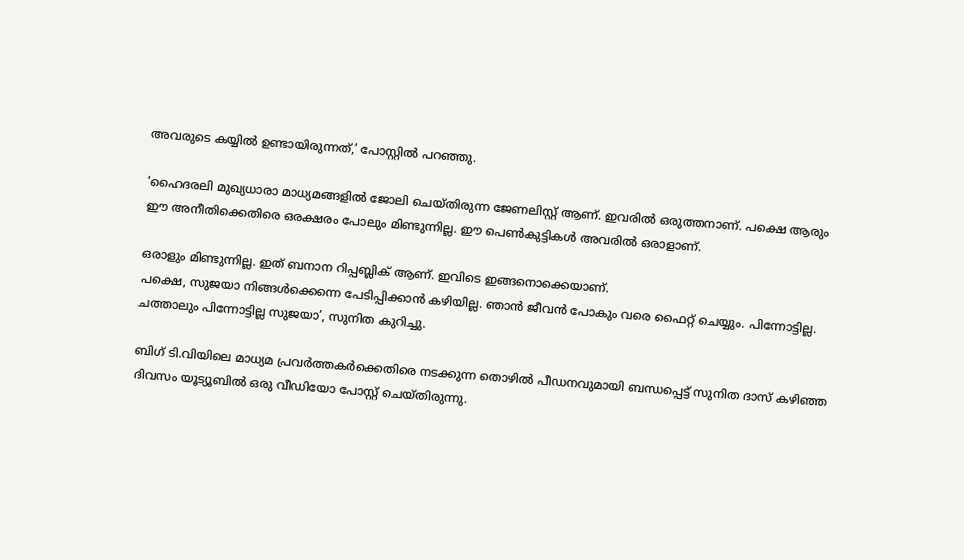അവരുടെ കയ്യില്‍ ഉണ്ടായിരുന്നത്,’ പോസ്റ്റില്‍ പറഞ്ഞു.

‘ഹൈദരലി മുഖ്യധാരാ മാധ്യമങ്ങളില്‍ ജോലി ചെയ്തിരുന്ന ജേണലിസ്റ്റ് ആണ്. ഇവരില്‍ ഒരുത്തനാണ്. പക്ഷെ ആരും ഈ അനീതിക്കെതിരെ ഒരക്ഷരം പോലും മിണ്ടുന്നില്ല. ഈ പെണ്‍കുട്ടികള്‍ അവരില്‍ ഒരാളാണ്.

ഒരാളും മിണ്ടുന്നില്ല. ഇത് ബനാന റിപ്പബ്ലിക് ആണ്. ഇവിടെ ഇങ്ങനൊക്കെയാണ്.
പക്ഷെ, സുജയാ നിങ്ങള്‍ക്കെന്നെ പേടിപ്പിക്കാന്‍ കഴിയില്ല. ഞാന്‍ ജീവന്‍ പോകും വരെ ഫൈറ്റ് ചെയ്യും. പിന്നോട്ടില്ല. ചത്താലും പിന്നോട്ടില്ല സുജയാ’, സുനിത കുറിച്ചു.

ബിഗ് ടി.വിയിലെ മാധ്യമ പ്രവര്‍ത്തകര്‍ക്കെതിരെ നടക്കുന്ന തൊഴില്‍ പീഡനവുമായി ബന്ധപ്പെട്ട് സുനിത ദാസ് കഴിഞ്ഞ ദിവസം യൂട്യൂബില്‍ ഒരു വീഡിയോ പോസ്റ്റ് ചെയ്തിരുന്നു.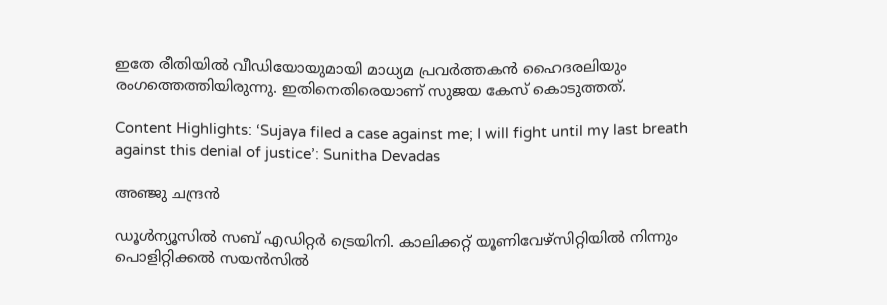ഇതേ രീതിയില്‍ വീഡിയോയുമായി മാധ്യമ പ്രവര്‍ത്തകന്‍ ഹൈദരലിയും രംഗത്തെത്തിയിരുന്നു. ഇതിനെതിരെയാണ് സുജയ കേസ് കൊടുത്തത്.

Content Highlights: ‘Sujaya filed a case against me; I will fight until my last breath against this denial of justice’: Sunitha Devadas

അഞ്ജു ചന്ദ്രന്‍

ഡൂള്‍ന്യൂസില്‍ സബ് എഡിറ്റര്‍ ട്രെയിനി. കാലിക്കറ്റ് യൂണിവേഴ്‌സിറ്റിയില്‍ നിന്നും പൊളിറ്റിക്കല്‍ സയന്‍സില്‍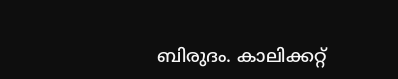ബിരുദം. കാലിക്കറ്റ്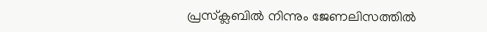പ്രസ്‌ക്ലബില്‍ നിന്നും ജേണലിസത്തില്‍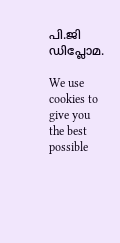പി.ജി ഡിപ്ലോമ.

We use cookies to give you the best possible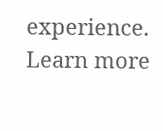experience. Learn more